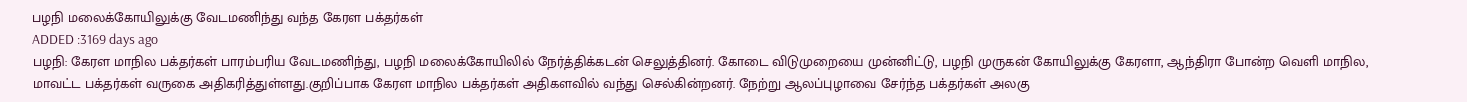பழநி மலைக்கோயிலுக்கு வேடமணிந்து வந்த கேரள பக்தர்கள்
ADDED :3169 days ago
பழநி: கேரள மாநில பக்தர்கள் பாரம்பரிய வேடமணிந்து, பழநி மலைக்கோயிலில் நேர்த்திக்கடன் செலுத்தினர். கோடை விடுமுறையை முன்னிட்டு, பழநி முருகன் கோயிலுக்கு கேரளா, ஆந்திரா போன்ற வெளி மாநில, மாவட்ட பக்தர்கள் வருகை அதிகரித்துள்ளது.குறிப்பாக கேரள மாநில பக்தர்கள் அதிகளவில் வந்து செல்கின்றனர். நேற்று ஆலப்புழாவை சேர்ந்த பக்தர்கள் அலகு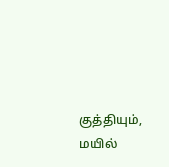குத்தியும், மயில்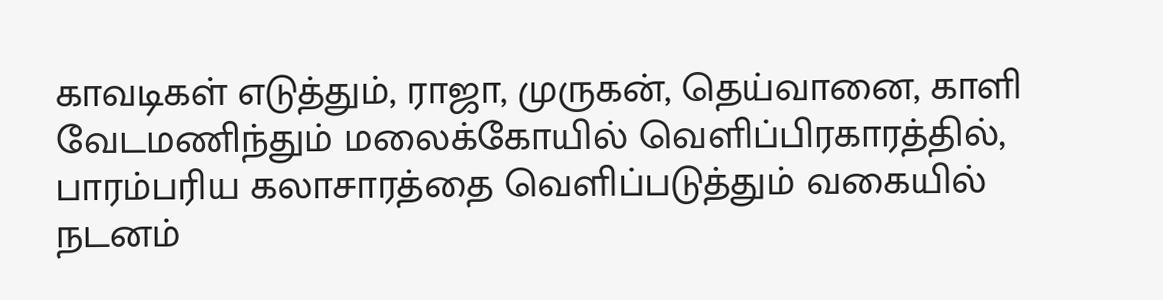காவடிகள் எடுத்தும், ராஜா, முருகன், தெய்வானை, காளி வேடமணிந்தும் மலைக்கோயில் வெளிப்பிரகாரத்தில், பாரம்பரிய கலாசாரத்தை வெளிப்படுத்தும் வகையில் நடனம்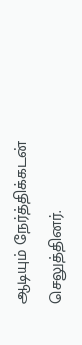ஆடியும் நேர்த்திக்கடன் செலுத்தினர்.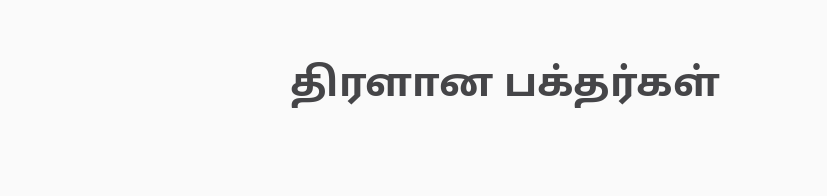திரளான பக்தர்கள்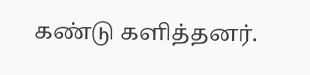கண்டு களித்தனர்.